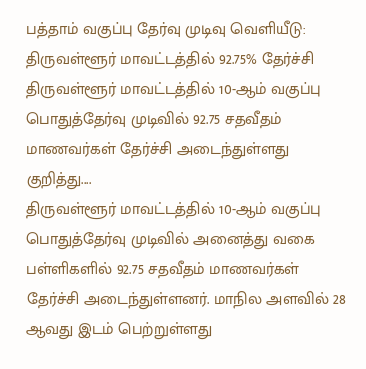பத்தாம் வகுப்பு தேர்வு முடிவு வெளியீடு: திருவள்ளூர் மாவட்டத்தில் 92.75% தேர்ச்சி
திருவள்ளூர் மாவட்டத்தில் 10-ஆம் வகுப்பு பொதுத்தேர்வு முடிவில் 92.75 சதவீதம் மாணவர்கள் தேர்ச்சி அடைந்துள்ளது குறித்து....
திருவள்ளூர் மாவட்டத்தில் 10-ஆம் வகுப்பு பொதுத்தேர்வு முடிவில் அனைத்து வகை பள்ளிகளில் 92.75 சதவீதம் மாணவர்கள் தேர்ச்சி அடைந்துள்ளனர். மாநில அளவில் 28 ஆவது இடம் பெற்றுள்ளது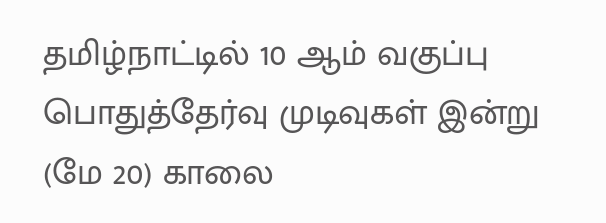தமிழ்நாட்டில் 10 ஆம் வகுப்பு பொதுத்தேர்வு முடிவுகள் இன்று (மே 20) காலை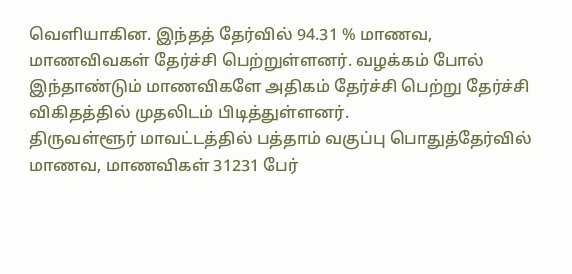வெளியாகின. இந்தத் தேர்வில் 94.31 % மாணவ, மாணவிவகள் தேர்ச்சி பெற்றுள்ளனர். வழக்கம் போல் இந்தாண்டும் மாணவிகளே அதிகம் தேர்ச்சி பெற்று தேர்ச்சி விகிதத்தில் முதலிடம் பிடித்துள்ளனர்.
திருவள்ளூர் மாவட்டத்தில் பத்தாம் வகுப்பு பொதுத்தேர்வில் மாணவ, மாணவிகள் 31231 பேர்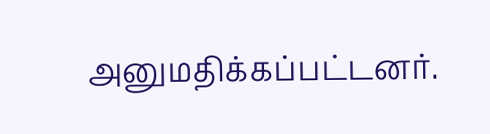அனுமதிக்கப்பட்டனர்.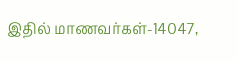இதில் மாணவர்கள்-14047,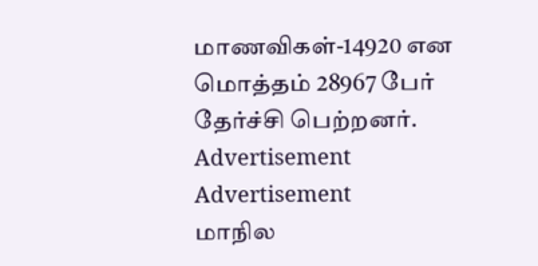மாணவிகள்-14920 என மொத்தம் 28967 பேர் தேர்ச்சி பெற்றனர்.
Advertisement
Advertisement
மாநில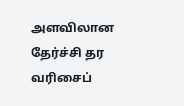அளவிலான தேர்ச்சி தர வரிசைப்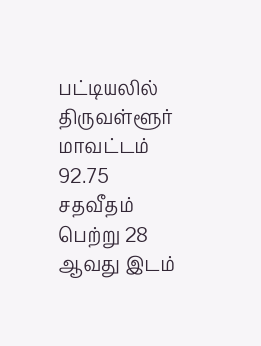பட்டியலில் திருவள்ளூர் மாவட்டம் 92.75 சதவீதம் பெற்று 28 ஆவது இடம்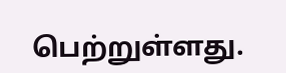பெற்றுள்ளது.